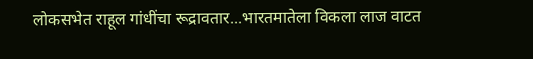लोकसभेत राहूल गांधींचा रूद्रावतार...भारतमातेला विकला लाज वाटत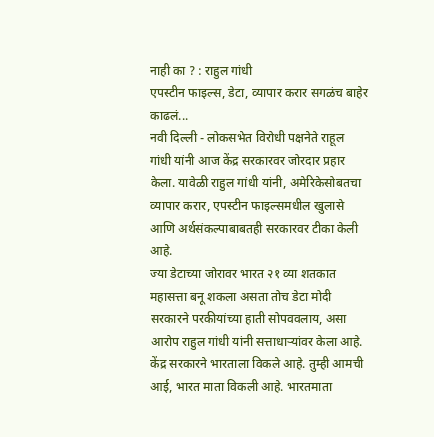नाही का ? : राहुल गांधी
एपस्टीन फाइल्स, डेटा, व्यापार करार सगळंच बाहेर काढलं...
नवी दिल्ली - लोकसभेत विरोधी पक्षनेते राहूल गांधी यांनी आज केंद्र सरकारवर जोरदार प्रहार केला. यावेळी राहुल गांधी यांनी, अमेरिकेसोबतचा व्यापार करार, एपस्टीन फाइल्समधील खुलासे आणि अर्थसंकल्पाबाबतही सरकारवर टीका केली आहे.
ज्या डेटाच्या जोरावर भारत २१ व्या शतकात महासत्ता बनू शकला असता तोच डेटा मोदी सरकारने परकीयांच्या हाती सोपववलाय, असा आरोप राहुल गांधी यांनी सत्ताधाऱ्यांवर केला आहे. केंद्र सरकारने भारताला विकले आहे. तुम्ही आमची आई, भारत माता विकली आहे. भारतमाता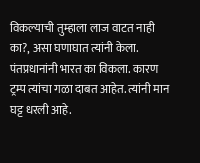विकल्याची तुम्हाला लाज वाटत नाही का?, असा घणाघात त्यांनी केला.
पंतप्रधानांनी भारत का विकला. कारण ट्रम्प त्यांचा गळा दाबत आहेत. त्यांनी मान घट्ट धरली आहे.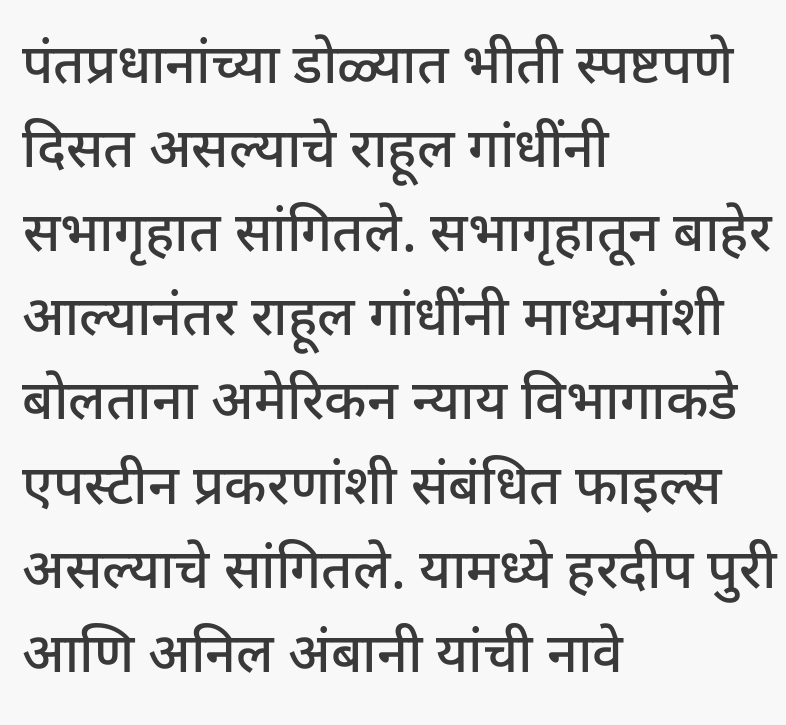पंतप्रधानांच्या डोळ्यात भीती स्पष्टपणे दिसत असल्याचे राहूल गांधींनी सभागृहात सांगितले. सभागृहातून बाहेर आल्यानंतर राहूल गांधींनी माध्यमांशी बोलताना अमेरिकन न्याय विभागाकडे एपस्टीन प्रकरणांशी संबंधित फाइल्स असल्याचे सांगितले. यामध्ये हरदीप पुरी आणि अनिल अंबानी यांची नावे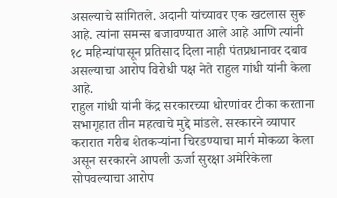असल्याचे सांगितले. अदानी यांच्यावर एक खटलास सुरू आहे. त्यांना समन्स बजावण्यात आले आहे आणि त्यांनी १८ महिन्यांपासून प्रतिसाद दिला नाही पंतप्रधानावर दबाव असल्याचा आरोप विरोधी पक्ष नेते राहुल गांधी यांनी केला आहे.
राहुल गांधी यांनी केंद्र सरकारच्या धोरणांवर टीका करताना सभागृहात तीन महत्वाचे मुद्दे मांडले. सरकारने व्यापार करारात गरीब शेतकऱ्यांना चिरडण्याचा मार्ग मोकळा केला असून सरकारने आपली ऊर्जा सुरक्षा अमेरिकेला सोपवल्याचा आरोप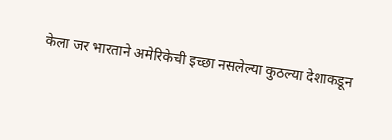केला जर भारताने अमेरिकेची इच्छा नसलेल्या कुठल्या देशाकडून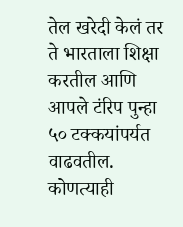तेल खरेदी केलं तर ते भारताला शिक्षा करतील आणि आपले टंरिप पुन्हा ५० टक्कयांपर्यत वाढवतील. कोणत्याही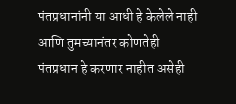पंतप्रधानांनी या आधी हे केलेले नाही आणि तुमच्यानंतर कोणतेही पंतप्रधान हे करणार नाहीत असेही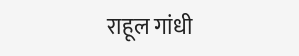राहूल गांधी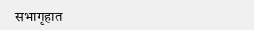सभागृहात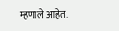म्हणाले आहेत.